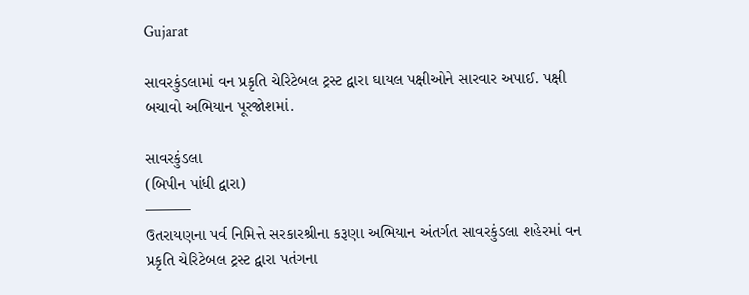Gujarat

સાવરકુંડલામાં વન પ્રકૃતિ ચેરિટેબલ ટ્રસ્ટ દ્વારા ઘાયલ પક્ષીઓને સારવાર અપાઈ. પક્ષી બચાવો અભિયાન પૂરજોશમાં.

સાવરકુંડલા
(બિપીન પાંધી દ્વારા)
———
ઉતરાયણના પર્વ નિમિત્તે સરકારશ્રીના કરૂણા અભિયાન અંતર્ગત સાવરકુંડલા શહેરમાં વન પ્રકૃતિ ચેરિટેબલ ટ્રસ્ટ દ્વારા પતંગના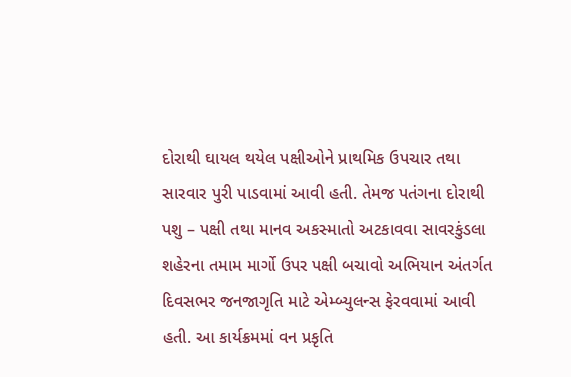દોરાથી ઘાયલ થયેલ પક્ષીઓને પ્રાથમિક ઉપચાર તથા સારવાર પુરી પાડવામાં આવી હતી. તેમજ પતંગના દોરાથી પશુ – પક્ષી તથા માનવ અકસ્માતો અટકાવવા સાવરકુંડલા શહેરના તમામ માર્ગો ઉપર પક્ષી બચાવો અભિયાન અંતર્ગત દિવસભર જનજાગૃતિ માટે એમ્બ્યુલન્સ ફેરવવામાં આવી હતી. આ કાર્યક્રમમાં વન પ્રકૃતિ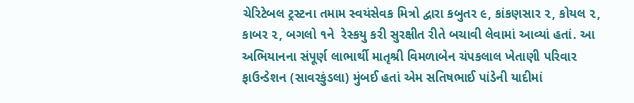ચેરિટેબલ ટ્રસ્ટના તમામ સ્વયંસેવક મિત્રો દ્વારા કબુતર ૯, કાંકણસાર ૨, કોયલ ૨, કાબર ૨, બગલો ૧ને  રેસ્કયુ કરી સુરક્ષીત રીતે બચાવી લેવામાં આવ્યાં હતાં. આ અભિયાનના સંપૂર્ણ લાભાર્થી માતૃશ્રી વિમળાબેન ચંપકલાલ ખેતાણી પરિવાર ફાઉન્ડેશન (સાવરકુંડલા) મુંબઈ હતાં એમ સતિષભાઈ પાંડેની યાદીમાં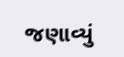જણાવ્યું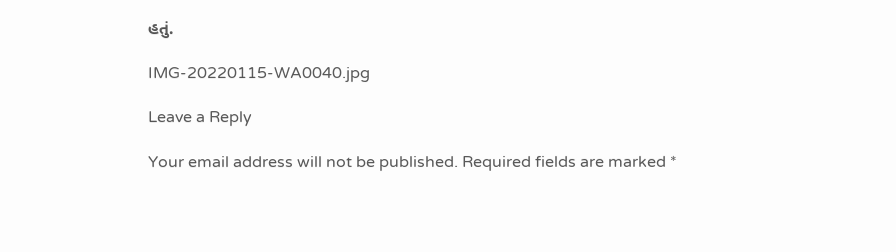હતું.

IMG-20220115-WA0040.jpg

Leave a Reply

Your email address will not be published. Required fields are marked *